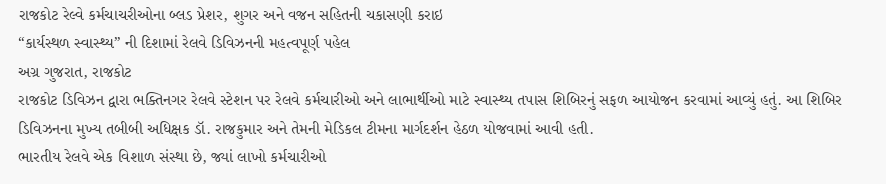રાજકોટ રેલ્વે કર્મચાચરીઓના બ્લડ પ્રેશર, શુગર અને વજન સહિતની ચકાસણી કરાઇ
“કાર્યસ્થળ સ્વાસ્થ્ય” ની દિશામાં રેલવે ડિવિઝનની મહત્વપૂર્ણ પહેલ
અગ્ર ગુજરાત, રાજકોટ
રાજકોટ ડિવિઝન દ્વારા ભક્તિનગર રેલવે સ્ટેશન પર રેલવે કર્મચારીઓ અને લાભાર્થીઓ માટે સ્વાસ્થ્ય તપાસ શિબિરનું સફળ આયોજન કરવામાં આવ્યું હતું. આ શિબિર ડિવિઝનના મુખ્ય તબીબી અધિક્ષક ડૉ. રાજકુમાર અને તેમની મેડિકલ ટીમના માર્ગદર્શન હેઠળ યોજવામાં આવી હતી.
ભારતીય રેલવે એક વિશાળ સંસ્થા છે, જ્યાં લાખો કર્મચારીઓ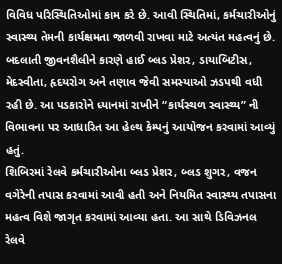વિવિધ પરિસ્થિતિઓમાં કામ કરે છે. આવી સ્થિતિમાં, કર્મચારીઓનું સ્વાસ્થ્ય તેમની કાર્યક્ષમતા જાળવી રાખવા માટે અત્યંત મહત્વનું છે. બદલાતી જીવનશૈલીને કારણે હાઈ બ્લડ પ્રેશર, ડાયાબિટીસ, મેદસ્વીતા, હૃદયરોગ અને તણાવ જેવી સમસ્યાઓ ઝડપથી વધી રહી છે. આ પડકારોને ધ્યાનમાં રાખીને “કાર્યસ્થળ સ્વાસ્થ્ય” ની વિભાવના પર આધારિત આ હેલ્થ કેમ્પનું આયોજન કરવામાં આવ્યું હતું.
શિબિરમાં રેલવે કર્મચારીઓના બ્લડ પ્રેશર, બ્લડ શુગર, વજન વગેરેની તપાસ કરવામાં આવી હતી અને નિયમિત સ્વાસ્થ્ય તપાસના મહત્વ વિશે જાગૃત કરવામાં આવ્યા હતા. આ સાથે ડિવિઝનલ રેલવે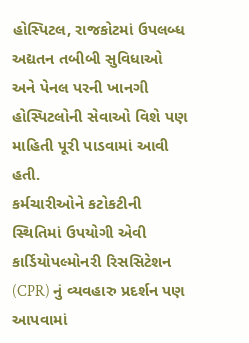હોસ્પિટલ, રાજકોટમાં ઉપલબ્ધ અદ્યતન તબીબી સુવિધાઓ અને પેનલ પરની ખાનગી હોસ્પિટલોની સેવાઓ વિશે પણ માહિતી પૂરી પાડવામાં આવી હતી.
કર્મચારીઓને કટોકટીની સ્થિતિમાં ઉપયોગી એવી કાર્ડિયોપલ્મોનરી રિસસિટેશન (CPR) નું વ્યવહારુ પ્રદર્શન પણ આપવામાં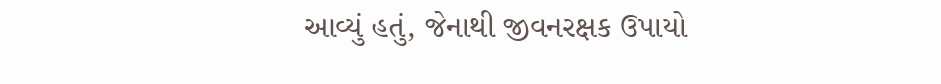આવ્યું હતું, જેનાથી જીવનરક્ષક ઉપાયો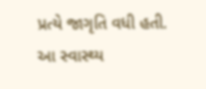પ્રત્યે જાગૃતિ વધી હતી. આ સ્વાસ્થ્ય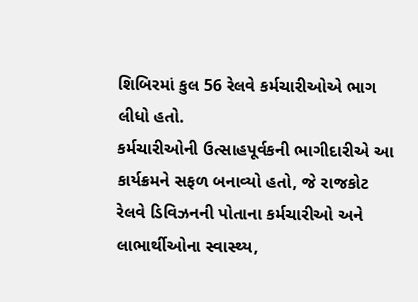શિબિરમાં કુલ 56 રેલવે કર્મચારીઓએ ભાગ લીધો હતો.
કર્મચારીઓની ઉત્સાહપૂર્વકની ભાગીદારીએ આ કાર્યક્રમને સફળ બનાવ્યો હતો, જે રાજકોટ રેલવે ડિવિઝનની પોતાના કર્મચારીઓ અને લાભાર્થીઓના સ્વાસ્થ્ય,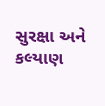સુરક્ષા અને કલ્યાણ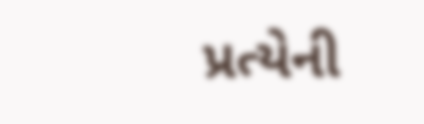પ્રત્યેની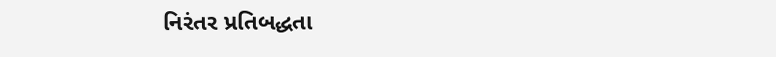નિરંતર પ્રતિબદ્ધતા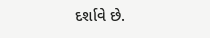દર્શાવે છે.